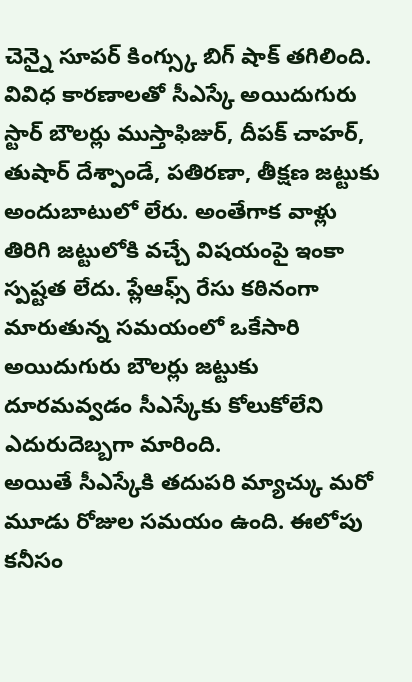చెన్నై సూపర్ కింగ్స్కు బిగ్ షాక్ తగిలింది. వివిధ కారణాలతో సీఎస్కే అయిదుగురు స్టార్ బౌలర్లు ముస్తాఫిజుర్, దీపక్ చాహర్, తుషార్ దేశ్పాండే, పతిరణా, తీక్షణ జట్టుకు అందుబాటులో లేరు. అంతేగాక వాళ్లు తిరిగి జట్టులోకి వచ్చే విషయంపై ఇంకా స్పష్టత లేదు. ప్లేఆఫ్స్ రేసు కఠినంగా మారుతున్న సమయంలో ఒకేసారి అయిదుగురు బౌలర్లు జట్టుకు దూరమవ్వడం సీఎస్కేకు కోలుకోలేని ఎదురుదెబ్బగా మారింది.
అయితే సీఎస్కేకి తదుపరి మ్యాచ్కు మరో మూడు రోజుల సమయం ఉంది. ఈలోపు కనీసం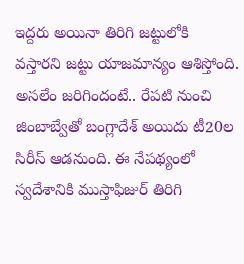ఇద్దరు అయినా తిరిగి జట్టులోకి వస్తారని జట్టు యాజమాన్యం ఆశిస్తోంది. అసలేం జరిగిందంటే.. రేపటి నుంచి జింబాబ్వేతో బంగ్లాదేశ్ అయిదు టీ20ల సిరీస్ ఆడనుంది. ఈ నేపథ్యంలో స్వదేశానికి ముస్తాఫిజుర్ తిరిగి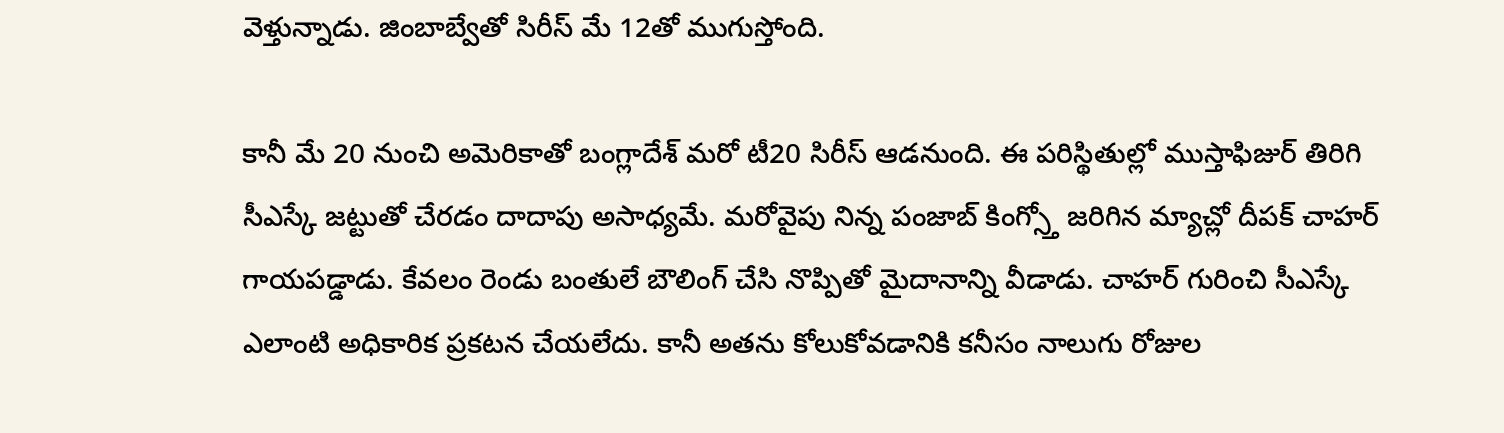వెళ్తున్నాడు. జింబాబ్వేతో సిరీస్ మే 12తో ముగుస్తోంది.

కానీ మే 20 నుంచి అమెరికాతో బంగ్లాదేశ్ మరో టీ20 సిరీస్ ఆడనుంది. ఈ పరిస్థితుల్లో ముస్తాఫిజుర్ తిరిగి సీఎస్కే జట్టుతో చేరడం దాదాపు అసాధ్యమే. మరోవైపు నిన్న పంజాబ్ కింగ్స్తో జరిగిన మ్యాచ్లో దీపక్ చాహర్ గాయపడ్డాడు. కేవలం రెండు బంతులే బౌలింగ్ చేసి నొప్పితో మైదానాన్ని వీడాడు. చాహర్ గురించి సీఎస్కే ఎలాంటి అధికారిక ప్రకటన చేయలేదు. కానీ అతను కోలుకోవడానికి కనీసం నాలుగు రోజుల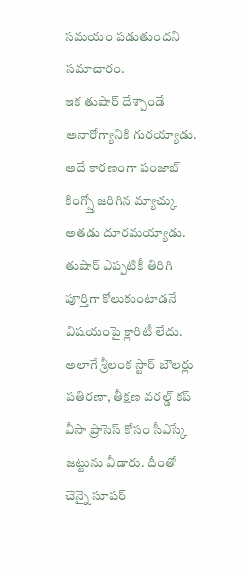సమయం పడుతుందని సమాచారం.
ఇక తుషార్ దేశ్పాండే అనారోగ్యానికి గురయ్యాడు. అదే కారణంగా పంజాబ్ కింగ్స్తో జరిగిన మ్యాచ్కు అతడు దూరమయ్యాడు. తుషార్ ఎప్పటికీ తిరిగి పూర్తిగా కోలుకుంటాడనే విషయంపై క్లారిటీ లేదు. అలాగే శ్రీలంక స్టార్ బౌలర్లు పతిరణా, తీక్షణ వరల్డ్ కప్ వీసా ప్రాసెస్ కోసం సీఎస్కే జట్టును వీడారు. దీంతో చెన్నై సూపర్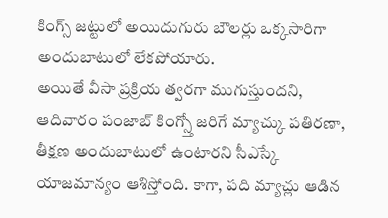కింగ్స్ జట్టులో అయిదుగురు బౌలర్లు ఒక్కసారిగా అందుబాటులో లేకపోయారు.
అయితే వీసా ప్రక్రియ త్వరగా ముగుస్తుందని, ఆదివారం పంజాబ్ కింగ్స్తో జరిగే మ్యాచ్కు పతిరణా, తీక్షణ అందుబాటులో ఉంటారని సీఎస్కే యాజమాన్యం ఆశిస్తోంది. కాగా, పది మ్యాచ్లు ఆడిన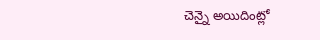చెన్నై అయిదింట్లో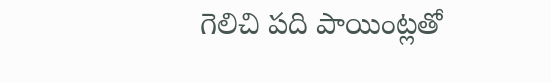గెలిచి పది పాయింట్లతో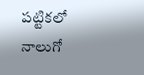పట్టికలో నాలుగో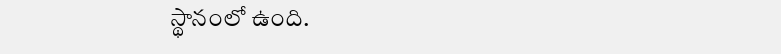స్థానంలో ఉంది.